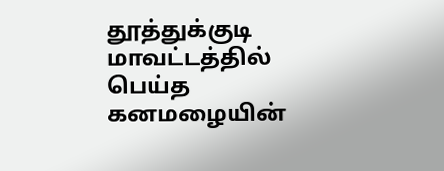தூத்துக்குடி மாவட்டத்தில் பெய்த கனமழையின்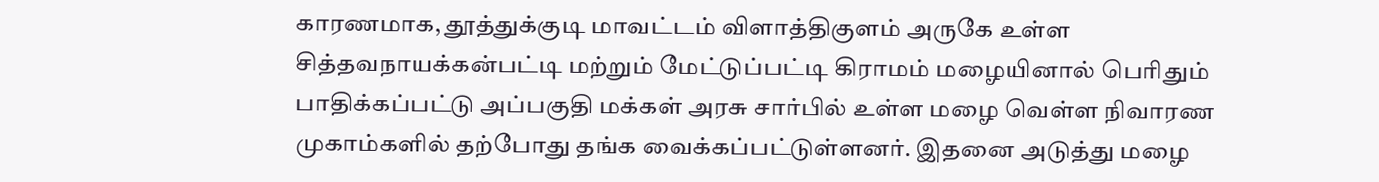காரணமாக, தூத்துக்குடி மாவட்டம் விளாத்திகுளம் அருகே உள்ள சித்தவநாயக்கன்பட்டி மற்றும் மேட்டுப்பட்டி கிராமம் மழையினால் பெரிதும் பாதிக்கப்பட்டு அப்பகுதி மக்கள் அரசு சார்பில் உள்ள மழை வெள்ள நிவாரண முகாம்களில் தற்போது தங்க வைக்கப்பட்டுள்ளனர். இதனை அடுத்து மழை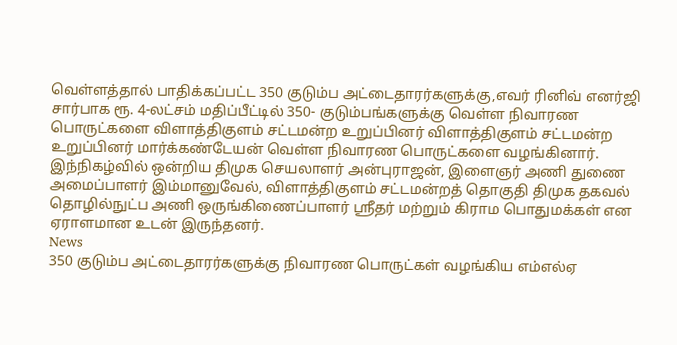வெள்ளத்தால் பாதிக்கப்பட்ட 350 குடும்ப அட்டைதாரர்களுக்கு,எவர் ரினிவ் எனர்ஜி சார்பாக ரூ. 4-லட்சம் மதிப்பீட்டில் 350- குடும்பங்களுக்கு வெள்ள நிவாரண பொருட்களை விளாத்திகுளம் சட்டமன்ற உறுப்பினர் விளாத்திகுளம் சட்டமன்ற உறுப்பினர் மார்க்கண்டேயன் வெள்ள நிவாரண பொருட்களை வழங்கினார். இந்நிகழ்வில் ஒன்றிய திமுக செயலாளர் அன்புராஜன், இளைஞர் அணி துணை அமைப்பாளர் இம்மானுவேல், விளாத்திகுளம் சட்டமன்றத் தொகுதி திமுக தகவல் தொழில்நுட்ப அணி ஒருங்கிணைப்பாளர் ஸ்ரீதர் மற்றும் கிராம பொதுமக்கள் என ஏராளமான உடன் இருந்தனர்.
News
350 குடும்ப அட்டைதாரர்களுக்கு நிவாரண பொருட்கள் வழங்கிய எம்எல்ஏ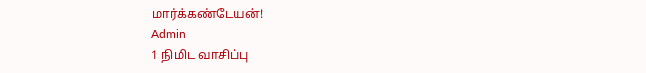மார்க்கண்டேயன்!
Admin
1 நிமிட வாசிப்பு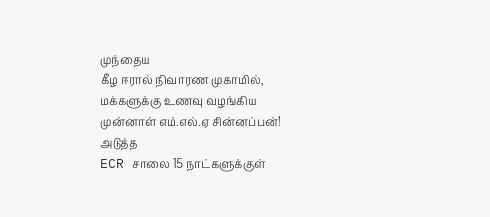முந்தைய
கீழ ஈரால் நிவாரண முகாமில், மக்களுக்கு உணவு வழங்கிய முன்னாள் எம்.எல்.ஏ சின்னப்பன்!
அடுத்த
ECR சாலை 15 நாட்களுக்குள்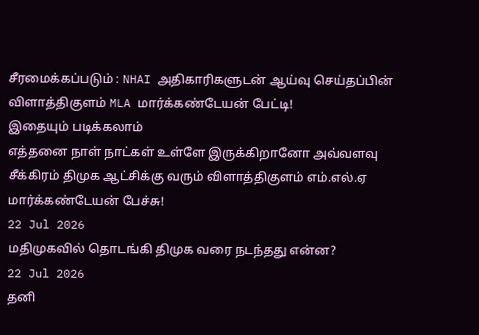சீரமைக்கப்படும் : NHAI அதிகாரிகளுடன் ஆய்வு செய்தப்பின் விளாத்திகுளம் MLA மார்க்கண்டேயன் பேட்டி!
இதையும் படிக்கலாம்
எத்தனை நாள் நாட்கள் உள்ளே இருக்கிறானோ அவ்வளவு சீக்கிரம் திமுக ஆட்சிக்கு வரும் விளாத்திகுளம் எம்.எல்.ஏ மார்க்கண்டேயன் பேச்சு!
22 Jul 2026
மதிமுகவில் தொடங்கி திமுக வரை நடந்தது என்ன?
22 Jul 2026
தனி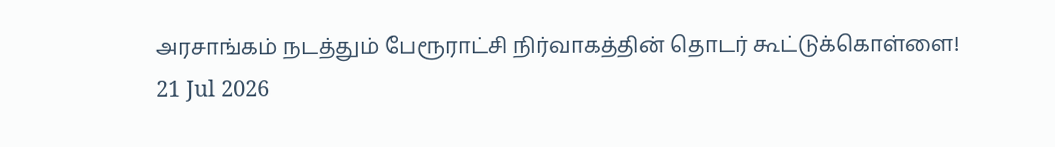அரசாங்கம் நடத்தும் பேரூராட்சி நிர்வாகத்தின் தொடர் கூட்டுக்கொள்ளை!
21 Jul 2026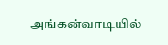அங்கன்வாடியில்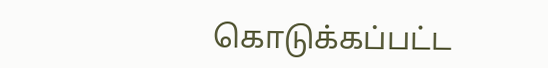கொடுக்கப்பட்ட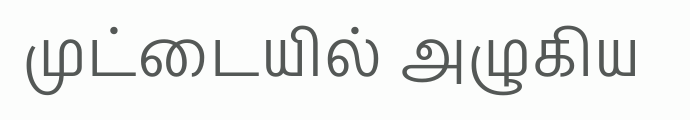முட்டையில் அழுகிய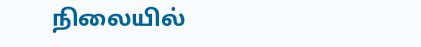நிலையில்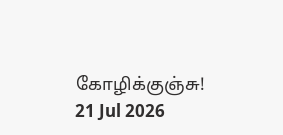கோழிக்குஞ்சு!
21 Jul 2026